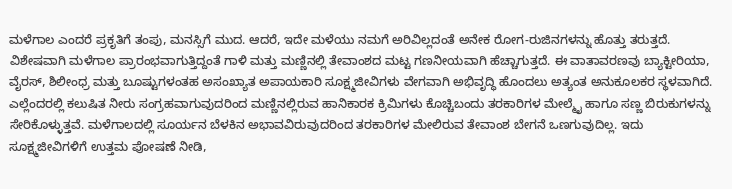ಮಳೆಗಾಲ ಎಂದರೆ ಪ್ರಕೃತಿಗೆ ತಂಪು, ಮನಸ್ಸಿಗೆ ಮುದ. ಆದರೆ, ಇದೇ ಮಳೆಯು ನಮಗೆ ಅರಿವಿಲ್ಲದಂತೆ ಅನೇಕ ರೋಗ-ರುಜಿನಗಳನ್ನು ಹೊತ್ತು ತರುತ್ತದೆ. ವಿಶೇಷವಾಗಿ ಮಳೆಗಾಲ ಪ್ರಾರಂಭವಾಗುತ್ತಿದ್ದಂತೆ ಗಾಳಿ ಮತ್ತು ಮಣ್ಣಿನಲ್ಲಿ ತೇವಾಂಶದ ಮಟ್ಟ ಗಣನೀಯವಾಗಿ ಹೆಚ್ಚಾಗುತ್ತದೆ. ಈ ವಾತಾವರಣವು ಬ್ಯಾಕ್ಟೀರಿಯಾ, ವೈರಸ್, ಶಿಲೀಂಧ್ರ ಮತ್ತು ಬೂಷ್ಟುಗಳಂತಹ ಅಸಂಖ್ಯಾತ ಅಪಾಯಕಾರಿ ಸೂಕ್ಷ್ಮಜೀವಿಗಳು ವೇಗವಾಗಿ ಅಭಿವೃದ್ಧಿ ಹೊಂದಲು ಅತ್ಯಂತ ಅನುಕೂಲಕರ ಸ್ಥಳವಾಗಿದೆ.
ಎಲ್ಲೆಂದರಲ್ಲಿ ಕಲುಷಿತ ನೀರು ಸಂಗ್ರಹವಾಗುವುದರಿಂದ ಮಣ್ಣಿನಲ್ಲಿರುವ ಹಾನಿಕಾರಕ ಕ್ರಿಮಿಗಳು ಕೊಚ್ಚಿಬಂದು ತರಕಾರಿಗಳ ಮೇಲ್ಮೈ ಹಾಗೂ ಸಣ್ಣ ಬಿರುಕುಗಳನ್ನು ಸೇರಿಕೊಳ್ಳುತ್ತವೆ. ಮಳೆಗಾಲದಲ್ಲಿ ಸೂರ್ಯನ ಬೆಳಕಿನ ಅಭಾವವಿರುವುದರಿಂದ ತರಕಾರಿಗಳ ಮೇಲಿರುವ ತೇವಾಂಶ ಬೇಗನೆ ಒಣಗುವುದಿಲ್ಲ. ಇದು ಸೂಕ್ಷ್ಮಜೀವಿಗಳಿಗೆ ಉತ್ತಮ ಪೋಷಣೆ ನೀಡಿ,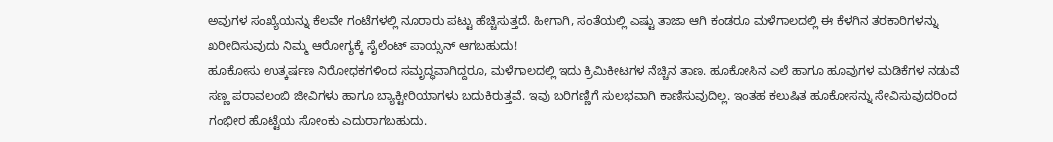ಅವುಗಳ ಸಂಖ್ಯೆಯನ್ನು ಕೆಲವೇ ಗಂಟೆಗಳಲ್ಲಿ ನೂರಾರು ಪಟ್ಟು ಹೆಚ್ಚಿಸುತ್ತದೆ. ಹೀಗಾಗಿ, ಸಂತೆಯಲ್ಲಿ ಎಷ್ಟು ತಾಜಾ ಆಗಿ ಕಂಡರೂ ಮಳೆಗಾಲದಲ್ಲಿ ಈ ಕೆಳಗಿನ ತರಕಾರಿಗಳನ್ನು ಖರೀದಿಸುವುದು ನಿಮ್ಮ ಆರೋಗ್ಯಕ್ಕೆ ಸೈಲೆಂಟ್ ಪಾಯ್ಸನ್ ಆಗಬಹುದು!
ಹೂಕೋಸು ಉತ್ಕರ್ಷಣ ನಿರೋಧಕಗಳಿಂದ ಸಮೃದ್ಧವಾಗಿದ್ದರೂ, ಮಳೆಗಾಲದಲ್ಲಿ ಇದು ಕ್ರಿಮಿಕೀಟಗಳ ನೆಚ್ಚಿನ ತಾಣ. ಹೂಕೋಸಿನ ಎಲೆ ಹಾಗೂ ಹೂವುಗಳ ಮಡಿಕೆಗಳ ನಡುವೆ ಸಣ್ಣ ಪರಾವಲಂಬಿ ಜೀವಿಗಳು ಹಾಗೂ ಬ್ಯಾಕ್ಟೀರಿಯಾಗಳು ಬದುಕಿರುತ್ತವೆ. ಇವು ಬರಿಗಣ್ಣಿಗೆ ಸುಲಭವಾಗಿ ಕಾಣಿಸುವುದಿಲ್ಲ. ಇಂತಹ ಕಲುಷಿತ ಹೂಕೋಸನ್ನು ಸೇವಿಸುವುದರಿಂದ ಗಂಭೀರ ಹೊಟ್ಟೆಯ ಸೋಂಕು ಎದುರಾಗಬಹುದು.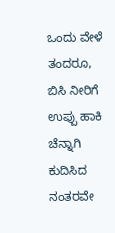ಒಂದು ವೇಳೆ ತಂದರೂ, ಬಿಸಿ ನೀರಿಗೆ ಉಪ್ಪು ಹಾಕಿ ಚೆನ್ನಾಗಿ ಕುದಿಸಿದ ನಂತರವೇ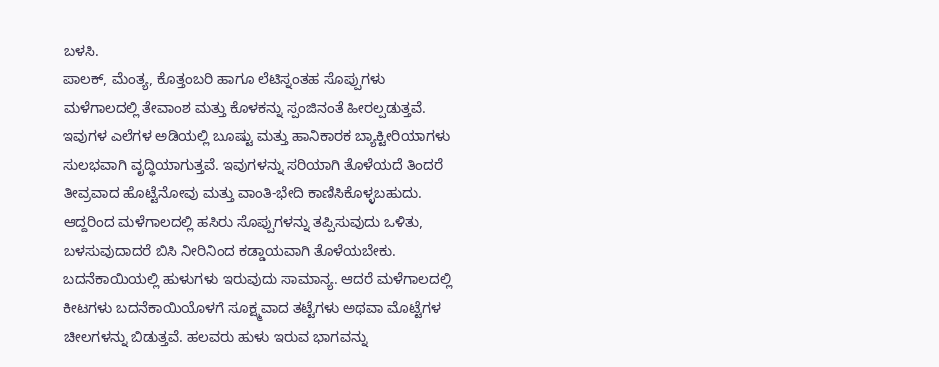ಬಳಸಿ.
ಪಾಲಕ್, ಮೆಂತ್ಯ, ಕೊತ್ತಂಬರಿ ಹಾಗೂ ಲೆಟಿಸ್ನಂತಹ ಸೊಪ್ಪುಗಳು ಮಳೆಗಾಲದಲ್ಲಿ ತೇವಾಂಶ ಮತ್ತು ಕೊಳಕನ್ನು ಸ್ಪಂಜಿನಂತೆ ಹೀರಲ್ಪಡುತ್ತವೆ. ಇವುಗಳ ಎಲೆಗಳ ಅಡಿಯಲ್ಲಿ ಬೂಷ್ಟು ಮತ್ತು ಹಾನಿಕಾರಕ ಬ್ಯಾಕ್ಟೀರಿಯಾಗಳು ಸುಲಭವಾಗಿ ವೃದ್ಧಿಯಾಗುತ್ತವೆ. ಇವುಗಳನ್ನು ಸರಿಯಾಗಿ ತೊಳೆಯದೆ ತಿಂದರೆ ತೀವ್ರವಾದ ಹೊಟ್ಟೆನೋವು ಮತ್ತು ವಾಂತಿ-ಭೇದಿ ಕಾಣಿಸಿಕೊಳ್ಳಬಹುದು. ಆದ್ದರಿಂದ ಮಳೆಗಾಲದಲ್ಲಿ ಹಸಿರು ಸೊಪ್ಪುಗಳನ್ನು ತಪ್ಪಿಸುವುದು ಒಳಿತು, ಬಳಸುವುದಾದರೆ ಬಿಸಿ ನೀರಿನಿಂದ ಕಡ್ಡಾಯವಾಗಿ ತೊಳೆಯಬೇಕು.
ಬದನೆಕಾಯಿಯಲ್ಲಿ ಹುಳುಗಳು ಇರುವುದು ಸಾಮಾನ್ಯ. ಆದರೆ ಮಳೆಗಾಲದಲ್ಲಿ ಕೀಟಗಳು ಬದನೆಕಾಯಿಯೊಳಗೆ ಸೂಕ್ಷ್ಮವಾದ ತಟ್ಟೆಗಳು ಅಥವಾ ಮೊಟ್ಟೆಗಳ ಚೀಲಗಳನ್ನು ಬಿಡುತ್ತವೆ. ಹಲವರು ಹುಳು ಇರುವ ಭಾಗವನ್ನು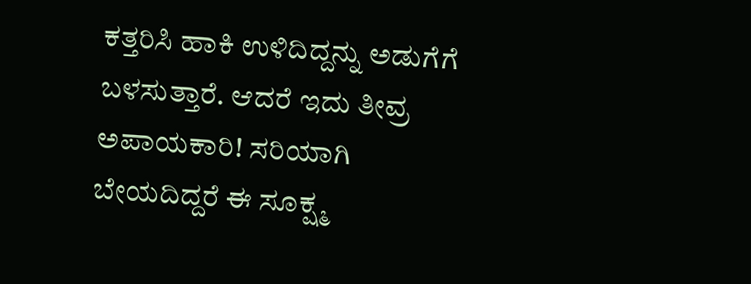ಕತ್ತರಿಸಿ ಹಾಕಿ ಉಳಿದಿದ್ದನ್ನು ಅಡುಗೆಗೆ ಬಳಸುತ್ತಾರೆ. ಆದರೆ ಇದು ತೀವ್ರ ಅಪಾಯಕಾರಿ! ಸರಿಯಾಗಿ ಬೇಯದಿದ್ದರೆ ಈ ಸೂಕ್ಷ್ಮ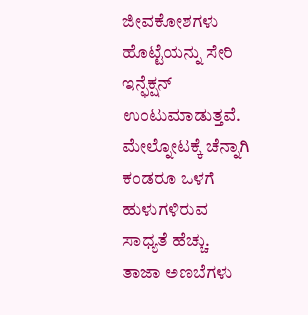ಜೀವಕೋಶಗಳು ಹೊಟ್ಟೆಯನ್ನು ಸೇರಿ ಇನ್ಫೆಕ್ಷನ್ ಉಂಟುಮಾಡುತ್ತವೆ. ಮೇಲ್ನೋಟಕ್ಕೆ ಚೆನ್ನಾಗಿ ಕಂಡರೂ ಒಳಗೆ ಹುಳುಗಳಿರುವ ಸಾಧ್ಯತೆ ಹೆಚ್ಚು.
ತಾಜಾ ಅಣಬೆಗಳು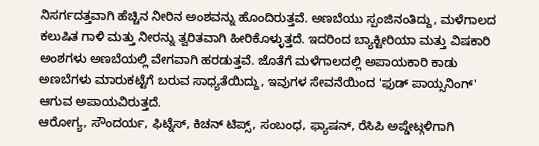ನಿಸರ್ಗದತ್ತವಾಗಿ ಹೆಚ್ಚಿನ ನೀರಿನ ಅಂಶವನ್ನು ಹೊಂದಿರುತ್ತವೆ. ಅಣಬೆಯು ಸ್ಪಂಜಿನಂತಿದ್ದು, ಮಳೆಗಾಲದ ಕಲುಷಿತ ಗಾಳಿ ಮತ್ತು ನೀರನ್ನು ತ್ವರಿತವಾಗಿ ಹೀರಿಕೊಳ್ಳುತ್ತದೆ. ಇದರಿಂದ ಬ್ಯಾಕ್ಟೀರಿಯಾ ಮತ್ತು ವಿಷಕಾರಿ ಅಂಶಗಳು ಅಣಬೆಯಲ್ಲಿ ವೇಗವಾಗಿ ಹರಡುತ್ತವೆ. ಜೊತೆಗೆ ಮಳೆಗಾಲದಲ್ಲಿ ಅಪಾಯಕಾರಿ ಕಾಡು ಅಣಬೆಗಳು ಮಾರುಕಟ್ಟೆಗೆ ಬರುವ ಸಾಧ್ಯತೆಯಿದ್ದು, ಇವುಗಳ ಸೇವನೆಯಿಂದ 'ಫುಡ್ ಪಾಯ್ಸನಿಂಗ್' ಆಗುವ ಅಪಾಯವಿರುತ್ತದೆ.
ಆರೋಗ್ಯ, ಸೌಂದರ್ಯ, ಫಿಟ್ನೆಸ್, ಕಿಚನ್ ಟಿಪ್ಸ್, ಸಂಬಂಧ, ಫ್ಯಾಷನ್, ರೆಸಿಪಿ ಅಪ್ಡೇಟ್ಗಳಿಗಾಗಿ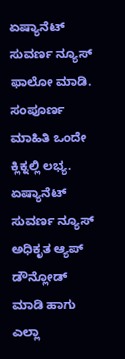ಏಷ್ಯಾನೆಟ್ ಸುವರ್ಣ ನ್ಯೂಸ್ ಫಾಲೋ ಮಾಡಿ. ಸಂಪೂರ್ಣ ಮಾಹಿತಿ ಒಂದೇ ಕ್ಲಿಕ್ನಲ್ಲಿ ಲಭ್ಯ. ಏಷ್ಯಾನೆಟ್ ಸುವರ್ಣ ನ್ಯೂಸ್ ಅಧಿಕೃತ ಆ್ಯಪ್ ಡೌನ್ಲೋಡ್ ಮಾಡಿ ಹಾಗು ಎಲ್ಲಾ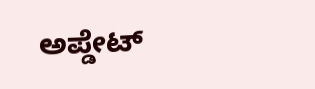ಅಪ್ಡೇಟ್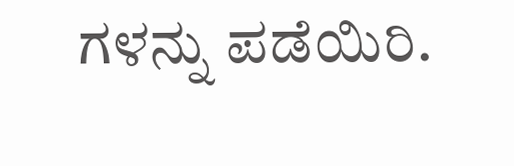ಗಳನ್ನು ಪಡೆಯಿರಿ.